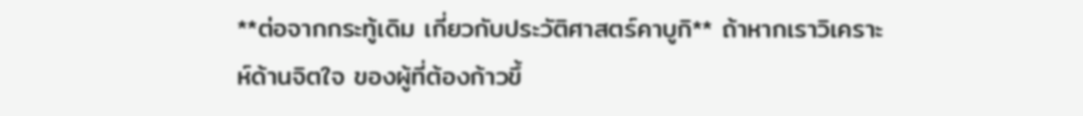**ต่อจากกระทู้เดิม เกี่ยวกับประวัติศาสตร์คาบูกิ** ถ้าหากเราวิเคราะห์ด้านจิตใจ ของผู้ที่ต้องก้าวขึ้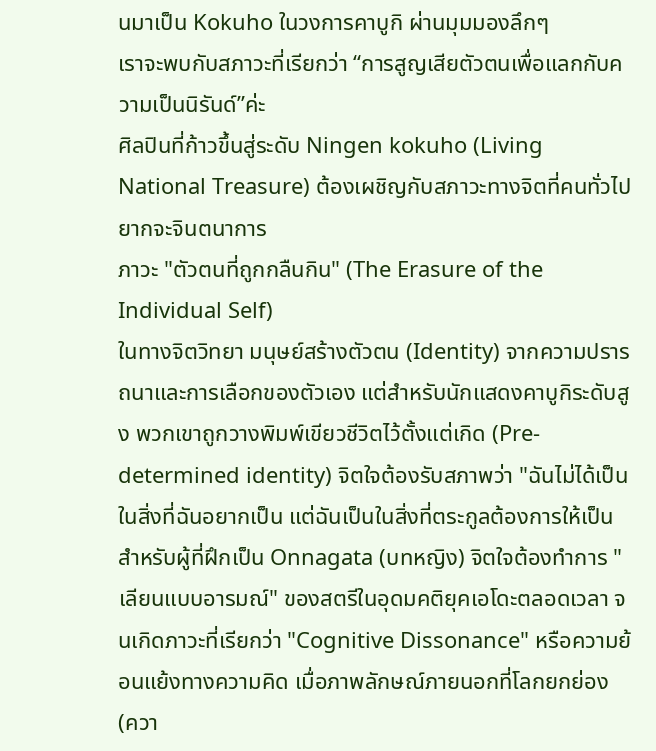นมาเป็น Kokuho ในวงการคาบูกิ ผ่านมุมมองลึกๆ
เราจะพบกับสภาวะที่เรียกว่า “การสูญเสียตัวตนเพื่อแลกกับความเป็นนิรันด์”ค่ะ
ศิลปินที่ก้าวขึ้นสู่ระดับ Ningen kokuho (Living National Treasure) ต้องเผชิญกับสภาวะทางจิตที่คนทั่วไปยากจะจินตนาการ
ภาวะ "ตัวตนที่ถูกกลืนกิน" (The Erasure of the Individual Self)
ในทางจิตวิทยา มนุษย์สร้างตัวตน (Identity) จากความปรารถนาและการเลือกของตัวเอง แต่สำหรับนักแสดงคาบูกิระดับสูง พวกเขาถูกวางพิมพ์เขียวชีวิตไว้ตั้งแต่เกิด (Pre-determined identity) จิตใจต้องรับสภาพว่า "ฉันไม่ได้เป็นในสิ่งที่ฉันอยากเป็น แต่ฉันเป็นในสิ่งที่ตระกูลต้องการให้เป็น
สำหรับผู้ที่ฝึกเป็น Onnagata (บทหญิง) จิตใจต้องทำการ "เลียนแบบอารมณ์" ของสตรีในอุดมคติยุคเอโดะตลอดเวลา จนเกิดภาวะที่เรียกว่า "Cognitive Dissonance" หรือความย้อนแย้งทางความคิด เมื่อภาพลักษณ์ภายนอกที่โลกยกย่อง (ควา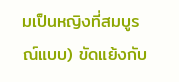มเป็นหญิงที่สมบูรณ์แบบ) ขัดแย้งกับ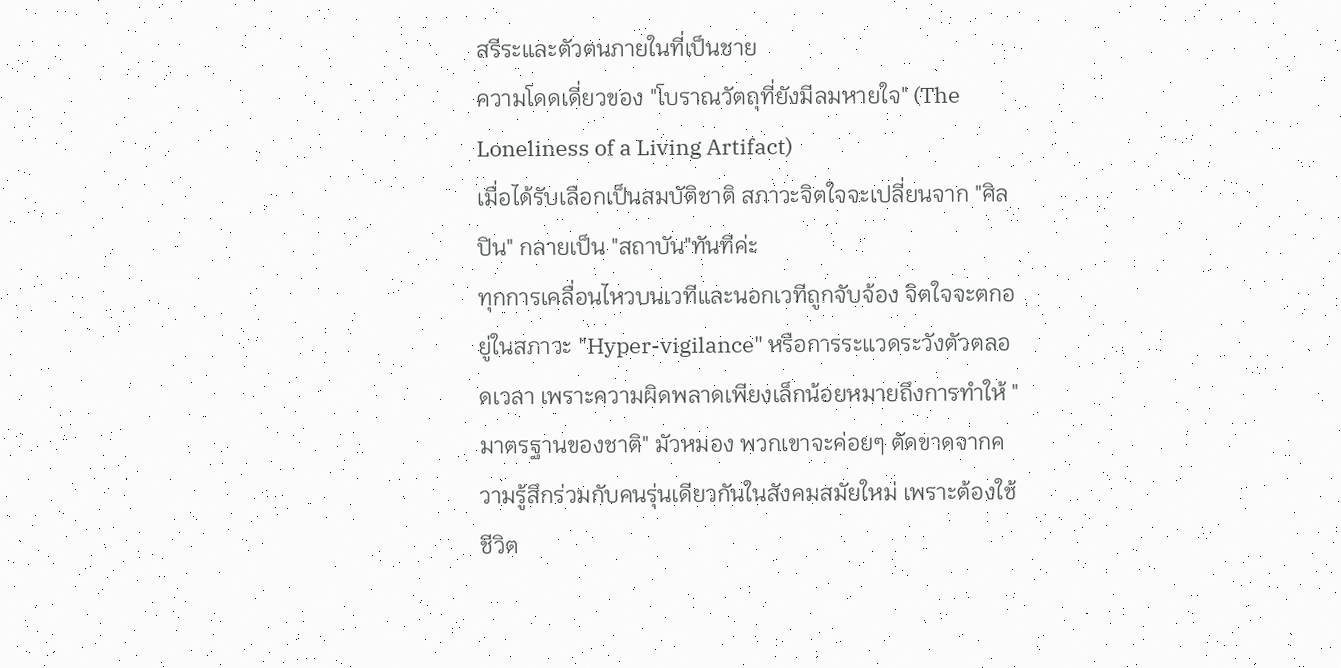สรีระและตัวตนภายในที่เป็นชาย
ความโดดเดี่ยวของ "โบราณวัตถุที่ยังมีลมหายใจ" (The Loneliness of a Living Artifact)
เมื่อได้รับเลือกเป็นสมบัติชาติ สภาวะจิตใจจะเปลี่ยนจาก "ศิลปิน" กลายเป็น "สถาบัน"ทันทีค่ะ
ทุกการเคลื่อนไหวบนเวทีและนอกเวทีถูกจับจ้อง จิตใจจะตกอยู่ในสภาวะ "Hyper-vigilance" หรือการระแวดระวังตัวตลอดเวลา เพราะความผิดพลาดเพียงเล็กน้อยหมายถึงการทำให้ "มาตรฐานของชาติ" มัวหมอง พวกเขาจะค่อยๆ ตัดขาดจากความรู้สึกร่วมกับคนรุ่นเดียวกันในสังคมสมัยใหม่ เพราะต้องใช้ชีวิต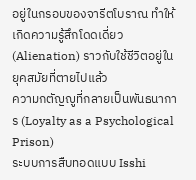อยู่ในกรอบของจารีตโบราณ ทำให้เกิดความรู้สึกโดดเดี่ยว (Alienation) ราวกับใช้ชีวิตอยู่ในยุคสมัยที่ตายไปแล้ว
ความกตัญญูที่กลายเป็นพันธนาการ (Loyalty as a Psychological Prison)
ระบบการสืบทอดแบบ Isshi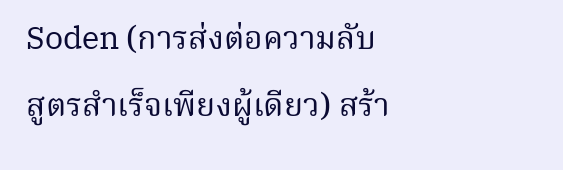Soden (การส่งต่อความลับสูตรสำเร็จเพียงผู้เดียว) สร้า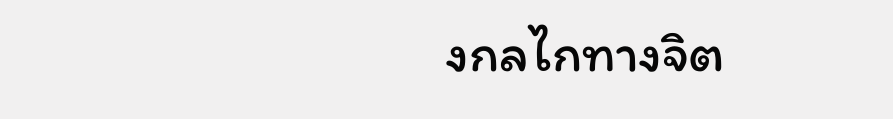งกลไกทางจิต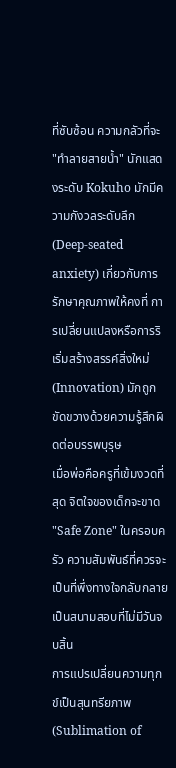ที่ซับซ้อน ความกลัวที่จะ "ทำลายสายน้ำ" นักแสดงระดับ Kokuho มักมีความกังวลระดับลึก (Deep-seated anxiety) เกี่ยวกับการรักษาคุณภาพให้คงที่ การเปลี่ยนแปลงหรือการริเริ่มสร้างสรรค์สิ่งใหม่ (Innovation) มักถูกขัดขวางด้วยความรู้สึกผิดต่อบรรพบุรุษ
เมื่อพ่อคือครูที่เข้มงวดที่สุด จิตใจของเด็กจะขาด "Safe Zone" ในครอบครัว ความสัมพันธ์ที่ควรจะเป็นที่พึ่งทางใจกลับกลายเป็นสนามสอบที่ไม่มีวันจบสิ้น
การแปรเปลี่ยนความทุกข์เป็นสุนทรียภาพ (Sublimation of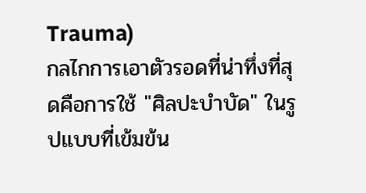Trauma)
กลไกการเอาตัวรอดที่น่าทึ่งที่สุดคือการใช้ "ศิลปะบำบัด" ในรูปแบบที่เข้มข้น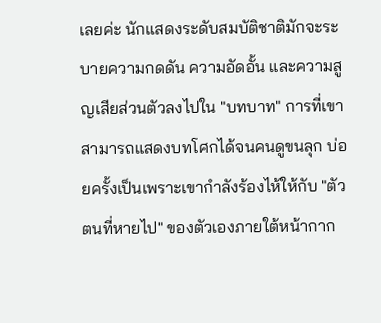เลยค่ะ นักแสดงระดับสมบัติชาติมักจะระบายความกดดัน ความอัดอั้น และความสูญเสียส่วนตัวลงไปใน "บทบาท" การที่เขาสามารถแสดงบทโศกได้จนคนดูขนลุก บ่อยครั้งเป็นเพราะเขากำลังร้องไห้ให้กับ "ตัวตนที่หายไป" ของตัวเองภายใต้หน้ากาก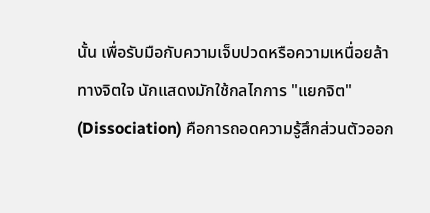นั้น เพื่อรับมือกับความเจ็บปวดหรือความเหนื่อยล้าทางจิตใจ นักแสดงมักใช้กลไกการ "แยกจิต" (Dissociation) คือการถอดความรู้สึกส่วนตัวออก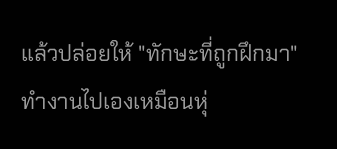แล้วปล่อยให้ "ทักษะที่ถูกฝึกมา" ทำงานไปเองเหมือนหุ่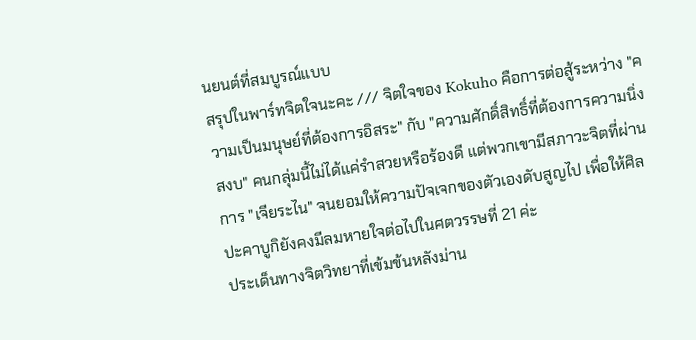นยนต์ที่สมบูรณ์แบบ
สรุปในพาร์ทจิตใจนะคะ /// จิตใจของ Kokuho คือการต่อสู้ระหว่าง "ความเป็นมนุษย์ที่ต้องการอิสระ" กับ "ความศักดิ์สิทธิ์ที่ต้องการความนิ่งสงบ" คนกลุ่มนี้ไม่ได้แค่รำสวยหรือร้องดี แต่พวกเขามีสภาวะจิตที่ผ่านการ "เจียระไน" จนยอมให้ความปัจเจกของตัวเองดับสูญไป เพื่อให้ศิลปะคาบูกิยังคงมีลมหายใจต่อไปในศตวรรษที่ 21 ค่ะ
ประเด็นทางจิตวิทยาที่เข้มข้นหลังม่าน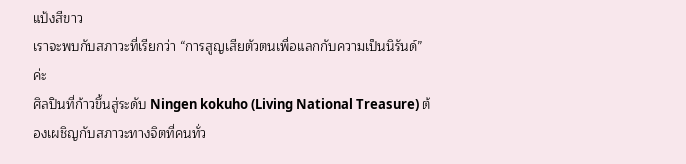แป้งสีขาว
เราจะพบกับสภาวะที่เรียกว่า “การสูญเสียตัวตนเพื่อแลกกับความเป็นนิรันด์”ค่ะ
ศิลปินที่ก้าวขึ้นสู่ระดับ Ningen kokuho (Living National Treasure) ต้องเผชิญกับสภาวะทางจิตที่คนทั่ว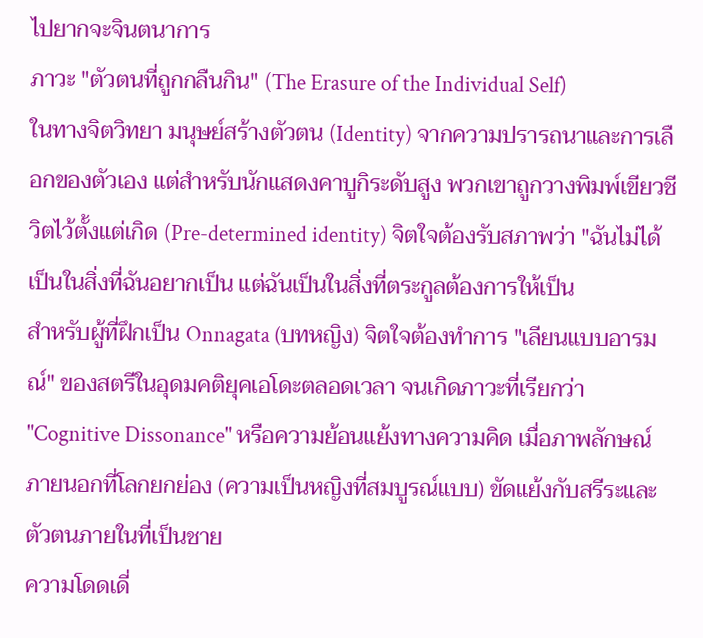ไปยากจะจินตนาการ
ภาวะ "ตัวตนที่ถูกกลืนกิน" (The Erasure of the Individual Self)
ในทางจิตวิทยา มนุษย์สร้างตัวตน (Identity) จากความปรารถนาและการเลือกของตัวเอง แต่สำหรับนักแสดงคาบูกิระดับสูง พวกเขาถูกวางพิมพ์เขียวชีวิตไว้ตั้งแต่เกิด (Pre-determined identity) จิตใจต้องรับสภาพว่า "ฉันไม่ได้เป็นในสิ่งที่ฉันอยากเป็น แต่ฉันเป็นในสิ่งที่ตระกูลต้องการให้เป็น
สำหรับผู้ที่ฝึกเป็น Onnagata (บทหญิง) จิตใจต้องทำการ "เลียนแบบอารมณ์" ของสตรีในอุดมคติยุคเอโดะตลอดเวลา จนเกิดภาวะที่เรียกว่า "Cognitive Dissonance" หรือความย้อนแย้งทางความคิด เมื่อภาพลักษณ์ภายนอกที่โลกยกย่อง (ความเป็นหญิงที่สมบูรณ์แบบ) ขัดแย้งกับสรีระและตัวตนภายในที่เป็นชาย
ความโดดเดี่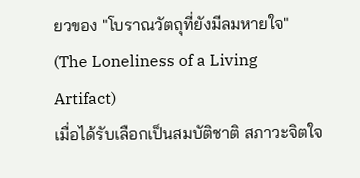ยวของ "โบราณวัตถุที่ยังมีลมหายใจ" (The Loneliness of a Living Artifact)
เมื่อได้รับเลือกเป็นสมบัติชาติ สภาวะจิตใจ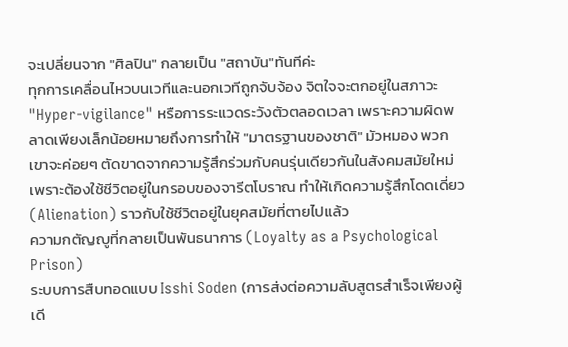จะเปลี่ยนจาก "ศิลปิน" กลายเป็น "สถาบัน"ทันทีค่ะ
ทุกการเคลื่อนไหวบนเวทีและนอกเวทีถูกจับจ้อง จิตใจจะตกอยู่ในสภาวะ "Hyper-vigilance" หรือการระแวดระวังตัวตลอดเวลา เพราะความผิดพลาดเพียงเล็กน้อยหมายถึงการทำให้ "มาตรฐานของชาติ" มัวหมอง พวกเขาจะค่อยๆ ตัดขาดจากความรู้สึกร่วมกับคนรุ่นเดียวกันในสังคมสมัยใหม่ เพราะต้องใช้ชีวิตอยู่ในกรอบของจารีตโบราณ ทำให้เกิดความรู้สึกโดดเดี่ยว (Alienation) ราวกับใช้ชีวิตอยู่ในยุคสมัยที่ตายไปแล้ว
ความกตัญญูที่กลายเป็นพันธนาการ (Loyalty as a Psychological Prison)
ระบบการสืบทอดแบบ Isshi Soden (การส่งต่อความลับสูตรสำเร็จเพียงผู้เดี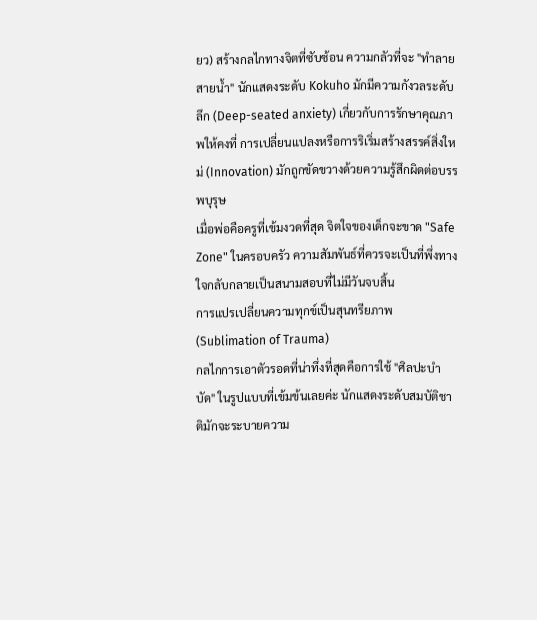ยว) สร้างกลไกทางจิตที่ซับซ้อน ความกลัวที่จะ "ทำลายสายน้ำ" นักแสดงระดับ Kokuho มักมีความกังวลระดับลึก (Deep-seated anxiety) เกี่ยวกับการรักษาคุณภาพให้คงที่ การเปลี่ยนแปลงหรือการริเริ่มสร้างสรรค์สิ่งใหม่ (Innovation) มักถูกขัดขวางด้วยความรู้สึกผิดต่อบรรพบุรุษ
เมื่อพ่อคือครูที่เข้มงวดที่สุด จิตใจของเด็กจะขาด "Safe Zone" ในครอบครัว ความสัมพันธ์ที่ควรจะเป็นที่พึ่งทางใจกลับกลายเป็นสนามสอบที่ไม่มีวันจบสิ้น
การแปรเปลี่ยนความทุกข์เป็นสุนทรียภาพ (Sublimation of Trauma)
กลไกการเอาตัวรอดที่น่าทึ่งที่สุดคือการใช้ "ศิลปะบำบัด" ในรูปแบบที่เข้มข้นเลยค่ะ นักแสดงระดับสมบัติชาติมักจะระบายความ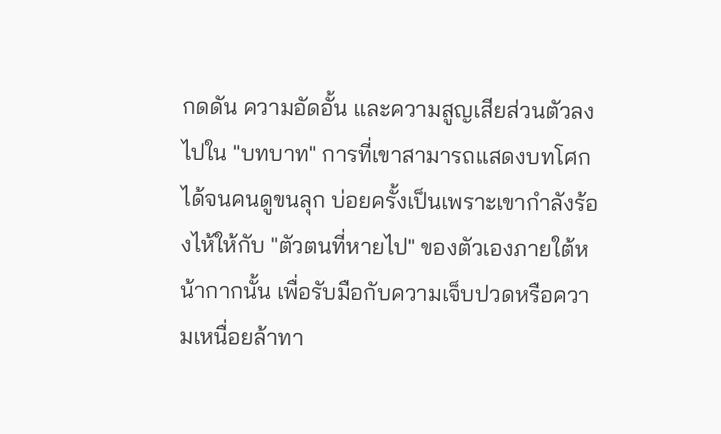กดดัน ความอัดอั้น และความสูญเสียส่วนตัวลงไปใน "บทบาท" การที่เขาสามารถแสดงบทโศกได้จนคนดูขนลุก บ่อยครั้งเป็นเพราะเขากำลังร้องไห้ให้กับ "ตัวตนที่หายไป" ของตัวเองภายใต้หน้ากากนั้น เพื่อรับมือกับความเจ็บปวดหรือความเหนื่อยล้าทา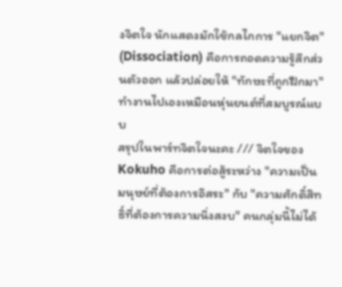งจิตใจ นักแสดงมักใช้กลไกการ "แยกจิต" (Dissociation) คือการถอดความรู้สึกส่วนตัวออก แล้วปล่อยให้ "ทักษะที่ถูกฝึกมา" ทำงานไปเองเหมือนหุ่นยนต์ที่สมบูรณ์แบบ
สรุปในพาร์ทจิตใจนะคะ /// จิตใจของ Kokuho คือการต่อสู้ระหว่าง "ความเป็นมนุษย์ที่ต้องการอิสระ" กับ "ความศักดิ์สิทธิ์ที่ต้องการความนิ่งสงบ" คนกลุ่มนี้ไม่ได้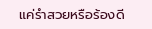แค่รำสวยหรือร้องดี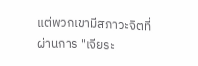แต่พวกเขามีสภาวะจิตที่ผ่านการ "เจียระ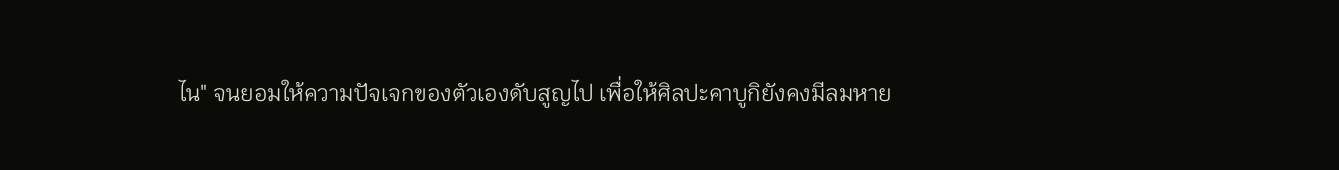ไน" จนยอมให้ความปัจเจกของตัวเองดับสูญไป เพื่อให้ศิลปะคาบูกิยังคงมีลมหาย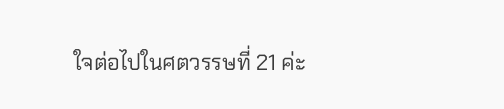ใจต่อไปในศตวรรษที่ 21 ค่ะ